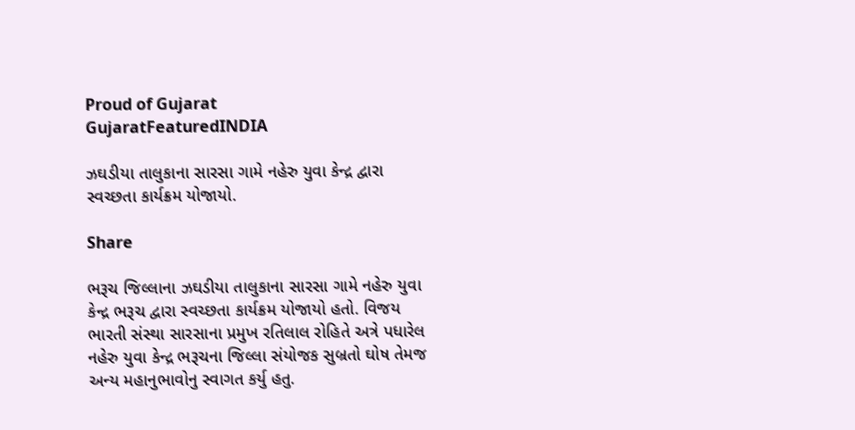Proud of Gujarat
GujaratFeaturedINDIA

ઝઘડીયા તાલુકાના સારસા ગામે નહેરુ યુવા કેન્દ્ર દ્વારા સ્વચ્છતા કાર્યક્રમ યોજાયો.

Share

ભરૂચ જિલ્લ‍ાના ઝઘડીયા તાલુકાના સારસા ગામે નહેરુ યુવા કેન્દ્ર ભરૂચ દ્વારા સ્વચ્છતા કાર્યક્રમ યોજાયો હતો. વિજય ભારતી સંસ્થા સારસાના પ્રમુખ રતિલાલ રોહિતે અત્રે પધારેલ નહેરુ યુવા કેન્દ્ર ભરૂચના જિલ્લા સંયોજક સુબ્રતો ઘોષ તેમજ અન્ય મહાનુભાવોનુ સ્વાગત કર્યુ હતુ.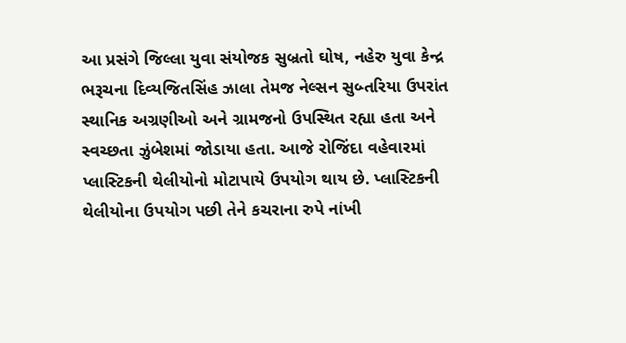આ પ્રસંગે જિલ્લા યુવા સંયોજક સુબ્રતો ઘોષ, નહેરુ યુવા કેન્દ્ર ભરૂચના દિવ્યજિતસિંહ ઝાલા તેમજ નેલ્સન સુબ્તરિયા ઉપરાંત સ્થાનિક અગ્રણીઓ અને ગ્રામજનો ઉપસ્થિત રહ્યા હતા અને સ્વચ્છતા ઝુંબેશમાં જોડાયા હતા. આજે રોજિંદા વહેવારમાં પ્લાસ્ટિકની થેલીયોનો મોટાપાયે ઉપયોગ થાય છે. પ્લાસ્ટિકની થેલીયોના ઉપયોગ પછી તેને કચરાના રુપે નાંખી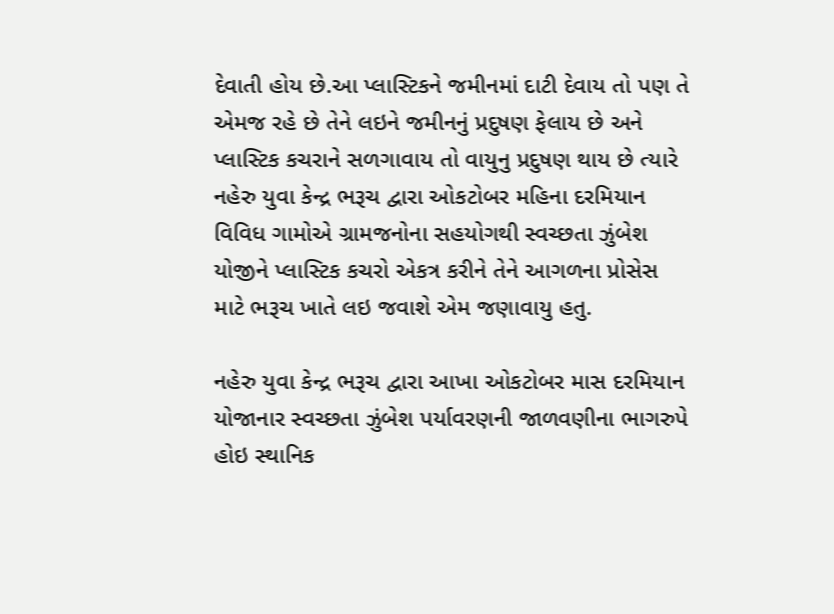દેવાતી હોય છે.આ પ્લાસ્ટિકને જમીનમાં દાટી દેવાય તો પણ તે એમજ રહે છે તેને લઇને જમીનનું પ્રદુષણ ફેલાય છે અને પ્લાસ્ટિક કચરાને સળગાવાય તો વાયુનુ પ્રદુષણ થાય છે ત્યારે નહેરુ યુવા કેન્દ્ર ભરૂચ દ્વારા ઓકટોબર મહિના દરમિયાન વિવિધ ગામોએ ગ્રામજનોના સહયોગથી સ્વચ્છતા ઝુંબેશ યોજીને પ્લાસ્ટિક કચરો એકત્ર કરીને તેને આગળના પ્રોસેસ માટે ભરૂચ ખાતે લઇ જવાશે એમ જણાવાયુ હતુ.

નહેરુ યુવા કેન્દ્ર ભરૂચ દ્વારા આખા ઓકટોબર માસ દરમિયાન યોજાનાર સ્વચ્છતા ઝુંબેશ પર્યાવરણની જાળવણીના ભાગરુપે હોઇ સ્થાનિક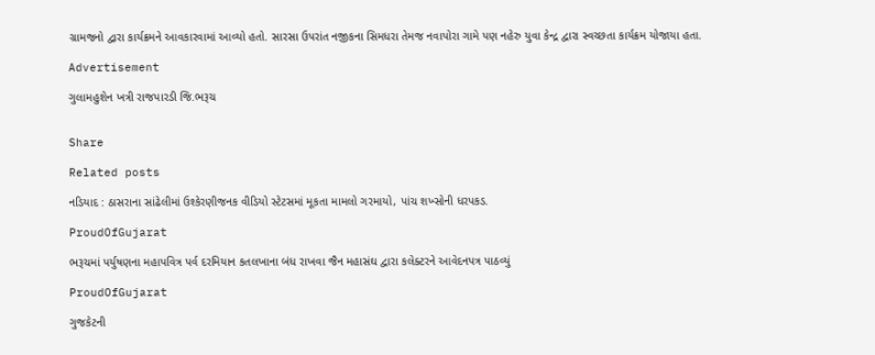ગ્રામજનો દ્વારા કાર્યક્રમને આવકારવામાં આવ્યો હતો. સારસા ઉપરાંત નજીકના સિમધરા તેમજ નવાપોરા ગામે પણ નહેરુ યુવા કેન્દ્ર દ્વારા સ્વચ્છતા કાર્યક્રમ યોજાયા હતા.

Advertisement

ગુલામહુશેન ખત્રી રાજપારડી જિ.ભરૂચ


Share

Related posts

નડિયાદ : ઠાસરાના સાંઢેલીમાં ઉશ્કેરણીજનક વીડિયો સ્ટેટસમાં મૂકતા મામલો ગરમાયો, પાંચ શખ્સોની ધરપકડ.

ProudOfGujarat

ભરૂચમાં પર્યુષણના મહાપવિત્ર પર્વ દરમિયાન કતલખાના બંધ રાખવા જૈન મહાસંઘ દ્વારા કલેક્ટરને આવેદનપત્ર પાઠવ્યું

ProudOfGujarat

ગુજકેટની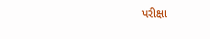પરીક્ષા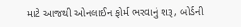માટે આજથી ઓનલાઈન ફોર્મ ભરવાનું શરૂ, બોર્ડની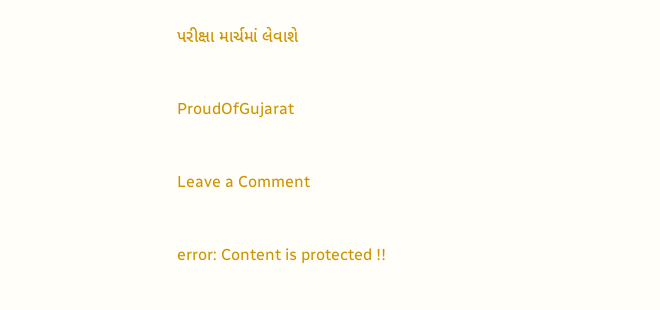પરીક્ષા માર્ચમાં લેવાશે

ProudOfGujarat

Leave a Comment

error: Content is protected !!